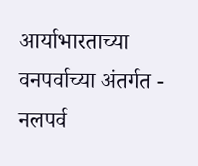आर्याभारताच्या वनपर्वाच्या अंतर्गत - नलपर्व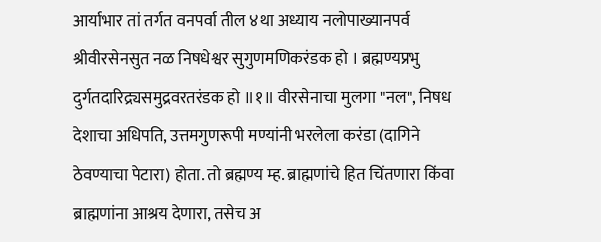आर्याभार तां तर्गत वनपर्वा तील ४था अध्याय नलोपाख्यानपर्व श्रीवीरसेनसुत नळ निषधेश्वर सुगुणमणिकरंडक हो । ब्रह्मण्यप्रभु दुर्गतदारिद्र्यसमुद्रवरतरंडक हो ॥१॥ वीरसेनाचा मुलगा "नल", निषध देशाचा अधिपति, उत्तमगुणरूपी मण्यांनी भरलेला करंडा (दागिने ठेवण्याचा पेटारा) होता. तो ब्रह्मण्य म्ह. ब्राह्मणांचे हित चिंतणारा किंवा ब्राह्मणांना आश्रय देणारा, तसेच अ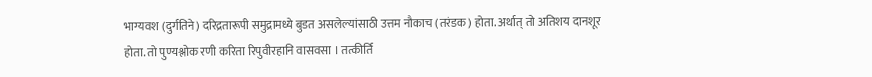भाग्यवश (दुर्गतिने) दरिद्रतारूपी समुद्रामध्ये बुडत असलेल्यांसाठी उत्तम नौकाच (तरंडक) होता. अर्थात् तो अतिशय दानशूर होता. तो पुण्यश्लोक रणी करिता रिपुवीरहानि वासवसा । तत्कीर्ति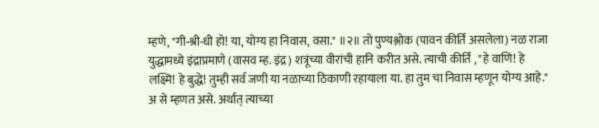म्हणे, "गी-श्री-धी हो! या, योग्य हा निवास, वसा." ॥२॥ तो पुण्यश्लोक (पावन कीर्ति असलेला) नळ राजा युद्धामध्ये इंद्राप्रमाणे (वासव म्ह. इंद्र) शत्रूंच्या वीरांची हानि करीत असे. त्याची कीर्ति , "हे वाणि! हे लक्ष्मि! हे बुद्धे! तुम्ही सर्व जणी या नळाच्या ठिकाणी रहायाला या. हा तुम चा निवास म्हणून योग्य आहे." अ से म्हणत असे. अर्थात् त्याच्या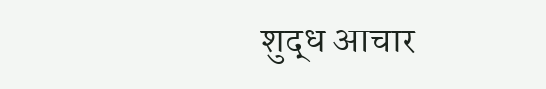शुद्ध आचार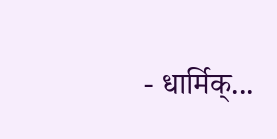- धार्मिक्...